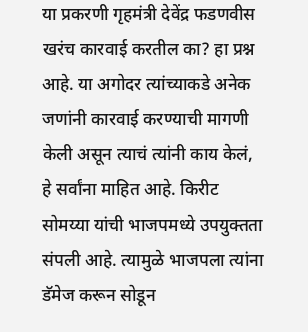या प्रकरणी गृहमंत्री देवेंद्र फडणवीस खरंच कारवाई करतील का? हा प्रश्न आहे. या अगोदर त्यांच्याकडे अनेक जणांनी कारवाई करण्याची मागणी केली असून त्याचं त्यांनी काय केलं, हे सर्वांना माहित आहे. किरीट सोमय्या यांची भाजपमध्ये उपयुक्तता संपली आहे. त्यामुळे भाजपला त्यांना डॅमेज करून सोडून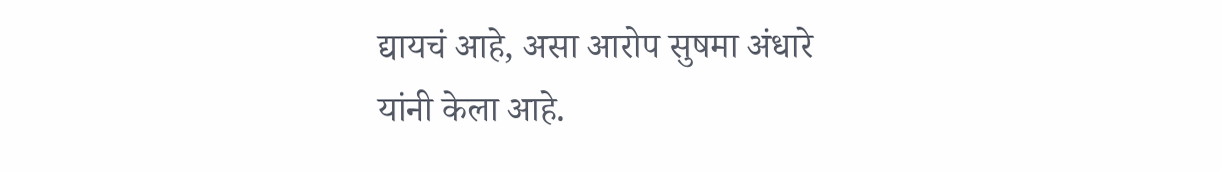द्यायचं आहे, असा आरोप सुषमा अंधारे यांनी केला आहे.